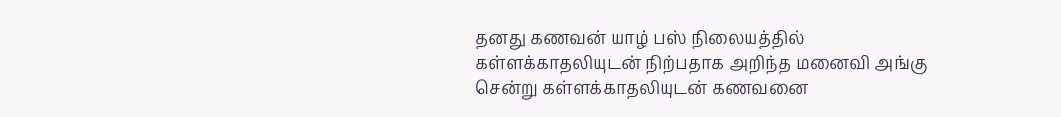தனது கணவன் யாழ் பஸ் நிலையத்தில் கள்ளக்காதலியுடன் நிற்பதாக அறிந்த மனைவி அங்கு சென்று கள்ளக்காதலியுடன் கணவனை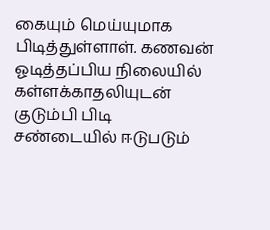கையும் மெய்யுமாக பிடித்துள்ளாள். கணவன் ஓடித்தப்பிய நிலையில் கள்ளக்காதலியுடன் குடும்பி பிடி சண்டையில் ஈடுபடும்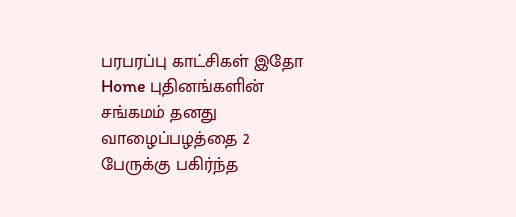பரபரப்பு காட்சிகள் இதோ
Home புதினங்களின் சங்கமம் தனது வாழைப்பழத்தை 2 பேருக்கு பகிர்ந்த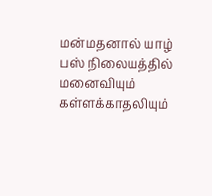மன்மதனால் யாழ் பஸ் நிலையத்தில் மனைவியும் கள்ளக்காதலியும்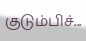குடும்பிச்...